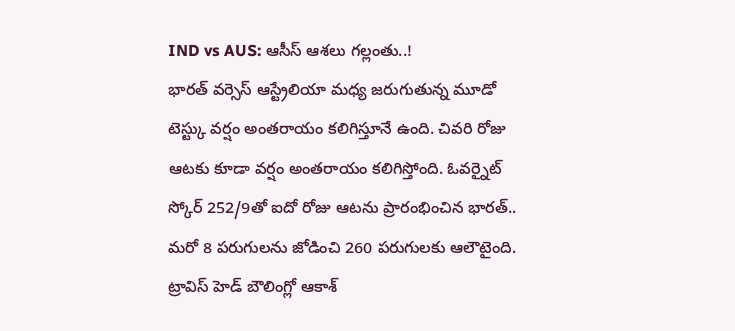IND vs AUS: ఆసీస్ ఆశలు గల్లంతు..!
భారత్ వర్సెస్ ఆస్ట్రేలియా మధ్య జరుగుతున్న మూడో టెస్ట్కు వర్షం అంతరాయం కలిగిస్తూనే ఉంది. చివరి రోజు ఆటకు కూడా వర్షం అంతరాయం కలిగిస్తోంది. ఓవర్నైట్ స్కోర్ 252/9తో ఐదో రోజు ఆటను ప్రారంభించిన భారత్.. మరో 8 పరుగులను జోడించి 260 పరుగులకు ఆలౌటైంది.
ట్రావిస్ హెడ్ బౌలింగ్లో ఆకాశ్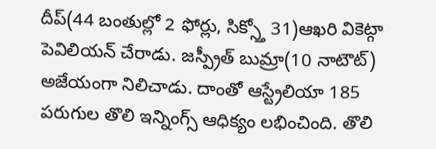దీప్(44 బంతుల్లో 2 ఫోర్లు, సిక్స్తో 31)ఆఖరి వికెట్గా పెవిలియన్ చేరాడు. జస్ప్రీత్ బుమ్రా(10 నాటౌట్) అజేయంగా నిలిచాడు. దాంతో ఆస్ట్రేలియా 185 పరుగుల తొలి ఇన్నింగ్స్ ఆధిక్యం లభించింది. తొలి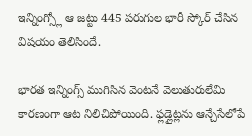ఇన్నింగ్స్లో ఆ జట్టు 445 పరుగుల భారీ స్కోర్ చేసిన విషయం తెలిసిందే.

భారత ఇన్నింగ్స్ ముగిసిన వెంటనే వెలుతురులేమి కారణంగా ఆట నిలిచిపోయింది. ఫ్లడ్లైట్లను ఆన్చేసేలోపే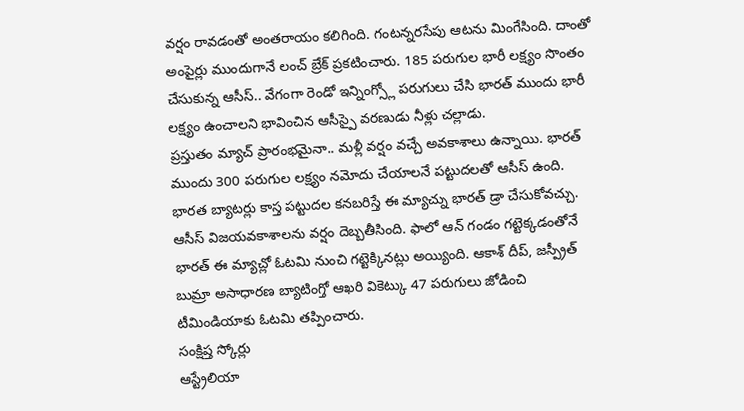వర్షం రావడంతో అంతరాయం కలిగింది. గంటన్నరసేపు ఆటను మింగేసింది. దాంతో అంపైర్లు ముందుగానే లంచ్ బ్రేక్ ప్రకటించారు. 185 పరుగుల భారీ లక్ష్యం సొంతం చేసుకున్న ఆసీస్.. వేగంగా రెండో ఇన్నింగ్స్లో పరుగులు చేసి భారత్ ముందు భారీ లక్ష్యం ఉంచాలని భావించిన ఆసీస్పై వరణుడు నీళ్లు చల్లాడు.
ప్రస్తుతం మ్యాచ్ ప్రారంభమైనా.. మళ్లీ వర్షం వచ్చే అవకాశాలు ఉన్నాయి. భారత్ ముందు 300 పరుగుల లక్ష్యం నమోదు చేయాలనే పట్టుదలతో ఆసీస్ ఉంది. భారత బ్యాటర్లు కాస్త పట్టుదల కనబరిస్తే ఈ మ్యాచ్ను భారత్ డ్రా చేసుకోవచ్చు. ఆసీస్ విజయవకాశాలను వర్షం దెబ్బతీసింది. ఫాలో ఆన్ గండం గట్టెక్కడంతోనే భారత్ ఈ మ్యాచ్లో ఓటమి నుంచి గట్టెక్కినట్లు అయ్యింది. ఆకాశ్ దీప్, జస్ప్రీత్ బుమ్రా అసాధారణ బ్యాటింగ్తో ఆఖరి వికెట్కు 47 పరుగులు జోడించి టీమిండియాకు ఓటమి తప్పించారు.
సంక్షిప్త స్కోర్లు
ఆస్ట్రేలియా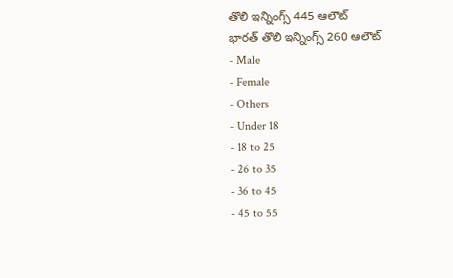తొలి ఇన్నింగ్స్ 445 ఆలౌట్
భారత్ తొలి ఇన్నింగ్స్ 260 ఆలౌట్
- Male
- Female
- Others
- Under 18
- 18 to 25
- 26 to 35
- 36 to 45
- 45 to 55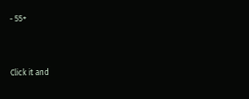- 55+


Click it and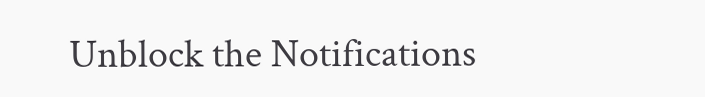Unblock the Notifications